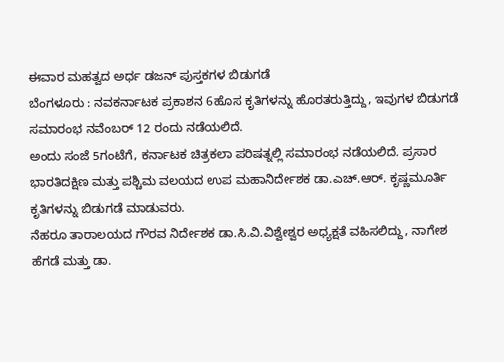ಈವಾರ ಮಹತ್ವದ ಅರ್ಧ ಡಜನ್ ಪುಸ್ತಕಗಳ ಬಿಡುಗಡೆ
ಬೆಂಗಳೂರು : ನವಕರ್ನಾಟಕ ಪ್ರಕಾಶನ 6ಹೊಸ ಕೃತಿಗಳನ್ನು ಹೊರತರುತ್ತಿದ್ದು, ಇವುಗಳ ಬಿಡುಗಡೆ ಸಮಾರಂಭ ನವೆಂಬರ್ 12 ರಂದು ನಡೆಯಲಿದೆ.
ಅಂದು ಸಂಜೆ 5ಗಂಟೆಗೆ, ಕರ್ನಾಟಕ ಚಿತ್ರಕಲಾ ಪರಿಷತ್ನಲ್ಲಿ ಸಮಾರಂಭ ನಡೆಯಲಿದೆ. ಪ್ರಸಾರ ಭಾರತಿದಕ್ಷಿಣ ಮತ್ತು ಪಶ್ಚಿಮ ವಲಯದ ಉಪ ಮಹಾನಿರ್ದೇಶಕ ಡಾ.ಎಚ್.ಆರ್. ಕೃಷ್ಣಮೂರ್ತಿ ಕೃತಿಗಳನ್ನು ಬಿಡುಗಡೆ ಮಾಡುವರು.
ನೆಹರೂ ತಾರಾಲಯದ ಗೌರವ ನಿರ್ದೇಶಕ ಡಾ.ಸಿ.ವಿ.ವಿಶ್ವೇಶ್ವರ ಅಧ್ಯಕ್ಷತೆ ವಹಿಸಲಿದ್ದು, ನಾಗೇಶ ಹೆಗಡೆ ಮತ್ತು ಡಾ.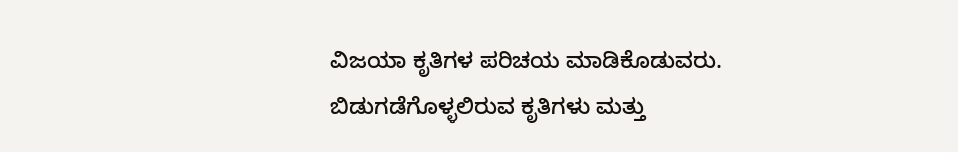ವಿಜಯಾ ಕೃತಿಗಳ ಪರಿಚಯ ಮಾಡಿಕೊಡುವರು.
ಬಿಡುಗಡೆಗೊಳ್ಳಲಿರುವ ಕೃತಿಗಳು ಮತ್ತು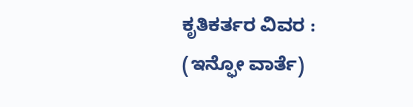ಕೃತಿಕರ್ತರ ವಿವರ :
(ಇನ್ಫೋ ವಾರ್ತೆ)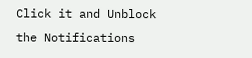Click it and Unblock the Notifications